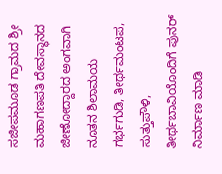ಸಜೀಪಮೂಡ ಗ್ರಾಮದ ಶ್ರೀ ಮಹಾಗಣಪತಿ ದೇವಸ್ಥಾನದ ಜೀಣೋದ್ದಾರದ ಅಂಗವಾಗಿ ನೂತನ ಶಿಲಾಮಯ ಗರ್ಭಗುಡಿ, ತೀರ್ಥಮಂಟಪ, ಸುತ್ತುಪೌಳಿ, ತೀರ್ಥಬಾವಿಯೊಂದಿಗೆ ಪುನರ್ ನಿರ್ಮಾಣ ಮಾಡಿ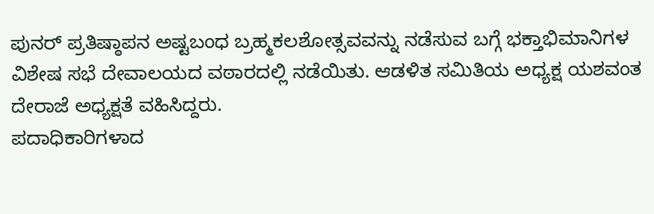ಪುನರ್ ಪ್ರತಿಷ್ಠಾಪನ ಅಷ್ಟಬಂಧ ಬ್ರಹ್ಮಕಲಶೋತ್ಸವವನ್ನು ನಡೆಸುವ ಬಗ್ಗೆ ಭಕ್ತಾಭಿಮಾನಿಗಳ ವಿಶೇಷ ಸಭೆ ದೇವಾಲಯದ ವಠಾರದಲ್ಲಿ ನಡೆಯಿತು. ಆಡಳಿತ ಸಮಿತಿಯ ಅಧ್ಯಕ್ಷ ಯಶವಂತ ದೇರಾಜೆ ಅಧ್ಯಕ್ಷತೆ ವಹಿಸಿದ್ದರು.
ಪದಾಧಿಕಾರಿಗಳಾದ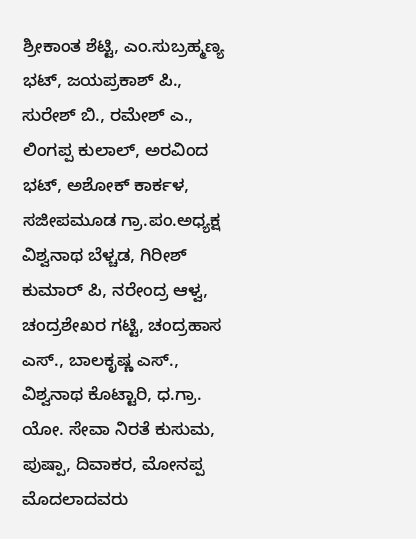ಶ್ರೀಕಾಂತ ಶೆಟ್ಟಿ, ಎಂ.ಸುಬ್ರಹ್ಮಣ್ಯ ಭಟ್, ಜಯಪ್ರಕಾಶ್ ಪಿ., ಸುರೇಶ್ ಬಿ., ರಮೇಶ್ ಎ., ಲಿಂಗಪ್ಪ ಕುಲಾಲ್, ಅರವಿಂದ ಭಟ್, ಅಶೋಕ್ ಕಾರ್ಕಳ, ಸಜೀಪಮೂಡ ಗ್ರಾ.ಪಂ.ಅಧ್ಯಕ್ಷ ವಿಶ್ವನಾಥ ಬೆಳ್ಚಡ, ಗಿರೀಶ್ ಕುಮಾರ್ ಪಿ, ನರೇಂದ್ರ ಆಳ್ವ, ಚಂದ್ರಶೇಖರ ಗಟ್ಟಿ, ಚಂದ್ರಹಾಸ ಎಸ್., ಬಾಲಕೃಷ್ಣ ಎಸ್., ವಿಶ್ವನಾಥ ಕೊಟ್ಟಾರಿ, ಧ.ಗ್ರಾ. ಯೋ. ಸೇವಾ ನಿರತೆ ಕುಸುಮ, ಪುಷ್ಪಾ, ದಿವಾಕರ, ಮೋನಪ್ಪ ಮೊದಲಾದವರು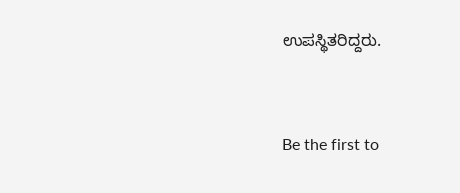ಉಪಸ್ಥಿತರಿದ್ದರು.


Be the first to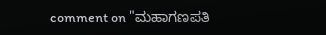comment on "ಮಹಾಗಣಪತಿ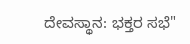ದೇವಸ್ಥಾನ: ಭಕ್ತರ ಸಭೆ"